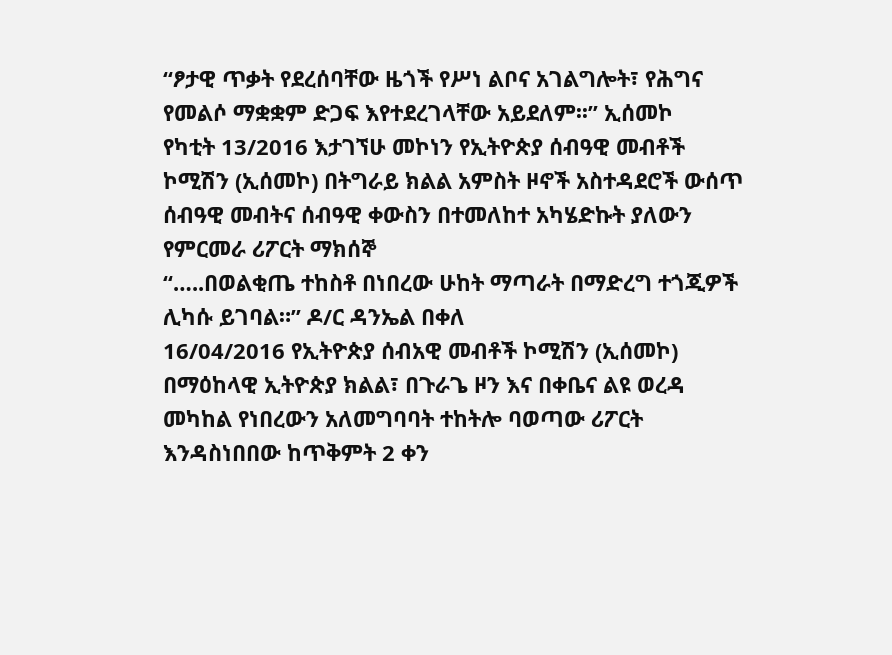“ፆታዊ ጥቃት የደረሰባቸው ዜጎች የሥነ ልቦና አገልግሎት፣ የሕግና የመልሶ ማቋቋም ድጋፍ እየተደረገላቸው አይደለም፡፡” ኢሰመኮ
የካቲት 13/2016 እታገኘሁ መኮነን የኢትዮጵያ ሰብዓዊ መብቶች ኮሚሽን (ኢሰመኮ) በትግራይ ክልል አምስት ዞኖች አስተዳደሮች ውሰጥ ሰብዓዊ መብትና ሰብዓዊ ቀውስን በተመለከተ አካሄድኩት ያለውን የምርመራ ሪፖርት ማክሰኞ
“…..በወልቂጤ ተከስቶ በነበረው ሁከት ማጣራት በማድረግ ተጎጂዎች ሊካሱ ይገባል።” ዶ/ር ዳንኤል በቀለ
16/04/2016 የኢትዮጵያ ሰብአዊ መብቶች ኮሚሽን (ኢሰመኮ) በማዕከላዊ ኢትዮጵያ ክልል፣ በጉራጌ ዞን እና በቀቤና ልዩ ወረዳ መካከል የነበረውን አለመግባባት ተከትሎ ባወጣው ሪፖርት እንዳስነበበው ከጥቅምት 2 ቀን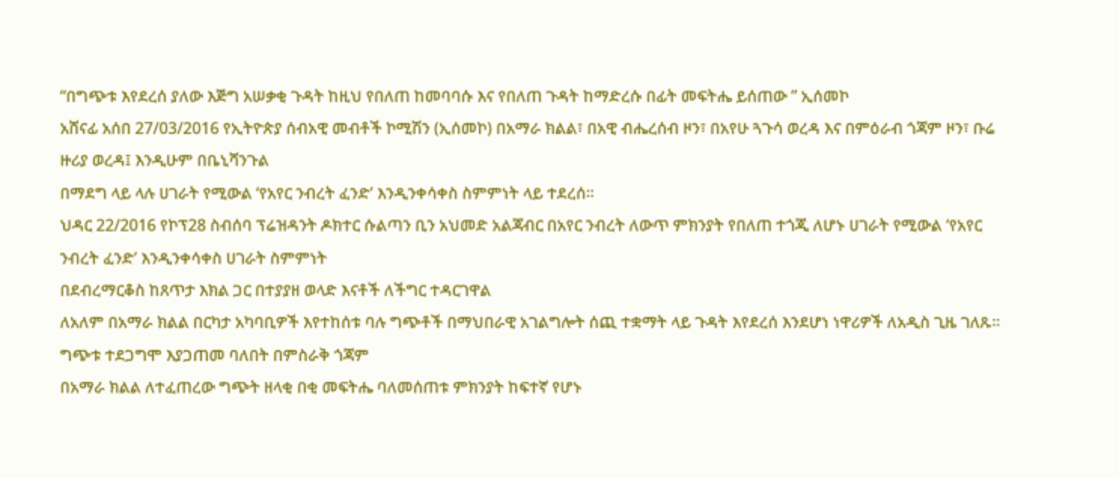“በግጭቱ እየደረሰ ያለው እጅግ አሠቃቂ ጉዳት ከዚህ የበለጠ ከመባባሱ እና የበለጠ ጉዳት ከማድረሱ በፊት መፍትሔ ይሰጠው ” ኢሰመኮ
አሸናፊ አሰበ 27/03/2016 የኢትዮጵያ ሰብአዊ መብቶች ኮሚሽን (ኢሰመኮ) በአማራ ክልል፣ በአዊ ብሔረሰብ ዞን፣ በአየሁ ጓጉሳ ወረዳ እና በምዕራብ ጎጃም ዞን፣ ቡሬ ዙሪያ ወረዳ፤ እንዲሁም በቤኒሻንጉል
በማደግ ላይ ላሉ ሀገራት የሚውል ‘የአየር ንብረት ፈንድ’ እንዲንቀሳቀስ ስምምነት ላይ ተደረሰ።
ህዳር 22/2016 የኮፕ28 ስብሰባ ፕሬዝዳንት ዶክተር ሱልጣን ቢን አህመድ አልጃብር በአየር ንብረት ለውጥ ምክንያት የበለጠ ተጎጂ ለሆኑ ሀገራት የሚውል ‘የአየር ንብረት ፈንድ’ እንዲንቀሳቀስ ሀገራት ስምምነት
በደብረማርቆስ ከጸጥታ እክል ጋር በተያያዘ ወላድ እናቶች ለችግር ተዳርገዋል
ለአለም በአማራ ክልል በርካታ አካባቢዎች እየተከሰቱ ባሉ ግጭቶች በማህበራዊ አገልግሎት ሰጪ ተቋማት ላይ ጉዳት እየደረሰ እንደሆነ ነዋሪዎች ለአዲስ ጊዜ ገለጹ። ግጭቱ ተደጋግሞ እያጋጠመ ባለበት በምስራቅ ጎጃም
በአማራ ክልል ለተፈጠረው ግጭት ዘላቂ በቂ መፍትሔ ባለመሰጠቱ ምክንያት ከፍተኛ የሆኑ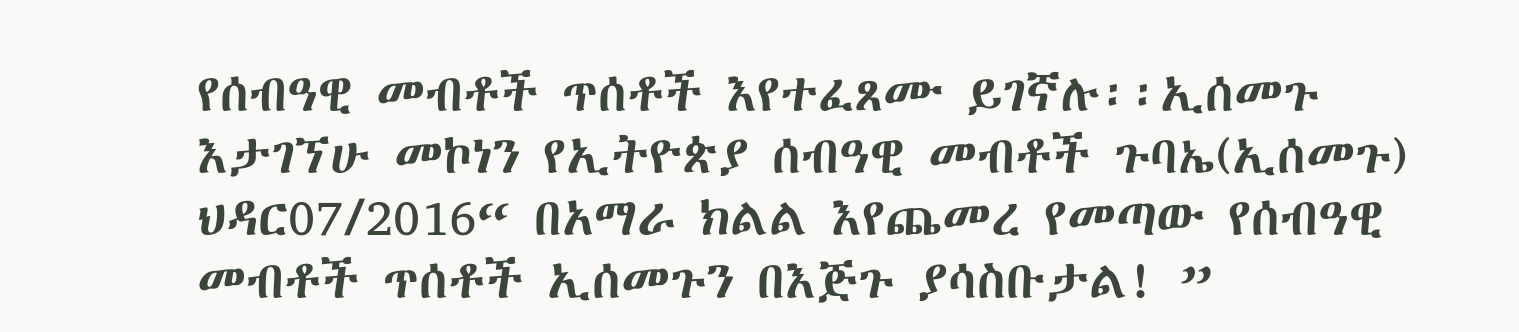የሰብዓዊ መብቶች ጥሰቶች እየተፈጸሙ ይገኛሉ፡፡ኢሰመጉ
እታገኘሁ መኮነን የኢትዮጵያ ሰብዓዊ መብቶች ጉባኤ(ኢሰመጉ) ህዳር07/2016“ በአማራ ክልል እየጨመረ የመጣው የሰብዓዊ መብቶች ጥሰቶች ኢሰመጉን በእጅጉ ያሳስቡታል! ”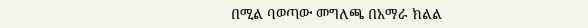በሚል ባወጣው መግለጫ በአማራ ክልል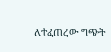ለተፈጠረው ግጭት